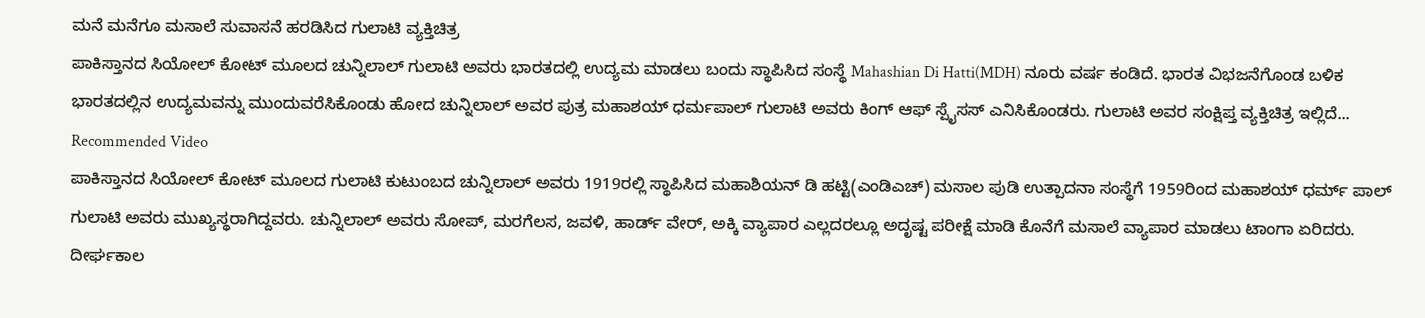ಮನೆ ಮನೆಗೂ ಮಸಾಲೆ ಸುವಾಸನೆ ಹರಡಿಸಿದ ಗುಲಾಟಿ ವ್ಯಕ್ತಿಚಿತ್ರ
ಪಾಕಿಸ್ತಾನದ ಸಿಯೋಲ್ ಕೋಟ್ ಮೂಲದ ಚುನ್ನಿಲಾಲ್ ಗುಲಾಟಿ ಅವರು ಭಾರತದಲ್ಲಿ ಉದ್ಯಮ ಮಾಡಲು ಬಂದು ಸ್ಥಾಪಿಸಿದ ಸಂಸ್ಥೆ Mahashian Di Hatti(MDH) ನೂರು ವರ್ಷ ಕಂಡಿದೆ. ಭಾರತ ವಿಭಜನೆಗೊಂಡ ಬಳಿಕ ಭಾರತದಲ್ಲಿನ ಉದ್ಯಮವನ್ನು ಮುಂದುವರೆಸಿಕೊಂಡು ಹೋದ ಚುನ್ನಿಲಾಲ್ ಅವರ ಪುತ್ರ ಮಹಾಶಯ್ ಧರ್ಮಪಾಲ್ ಗುಲಾಟಿ ಅವರು ಕಿಂಗ್ ಆಫ್ ಸ್ಪೈಸಸ್ ಎನಿಸಿಕೊಂಡರು. ಗುಲಾಟಿ ಅವರ ಸಂಕ್ಷಿಪ್ತ ವ್ಯಕ್ತಿಚಿತ್ರ ಇಲ್ಲಿದೆ...
Recommended Video
ಪಾಕಿಸ್ತಾನದ ಸಿಯೋಲ್ ಕೋಟ್ ಮೂಲದ ಗುಲಾಟಿ ಕುಟುಂಬದ ಚುನ್ನಿಲಾಲ್ ಅವರು 1919ರಲ್ಲಿ ಸ್ಥಾಪಿಸಿದ ಮಹಾಶಿಯನ್ ಡಿ ಹಟ್ಟಿ(ಎಂಡಿಎಚ್) ಮಸಾಲ ಪುಡಿ ಉತ್ಪಾದನಾ ಸಂಸ್ಥೆಗೆ 1959ರಿಂದ ಮಹಾಶಯ್ ಧರ್ಮ್ ಪಾಲ್ ಗುಲಾಟಿ ಅವರು ಮುಖ್ಯಸ್ಥರಾಗಿದ್ದವರು. ಚುನ್ನಿಲಾಲ್ ಅವರು ಸೋಪ್, ಮರಗೆಲಸ, ಜವಳಿ, ಹಾರ್ಡ್ ವೇರ್, ಅಕ್ಕಿ ವ್ಯಾಪಾರ ಎಲ್ಲದರಲ್ಲೂ ಅದೃಷ್ಟ ಪರೀಕ್ಷೆ ಮಾಡಿ ಕೊನೆಗೆ ಮಸಾಲೆ ವ್ಯಾಪಾರ ಮಾಡಲು ಟಾಂಗಾ ಏರಿದರು.
ದೀರ್ಘಕಾಲ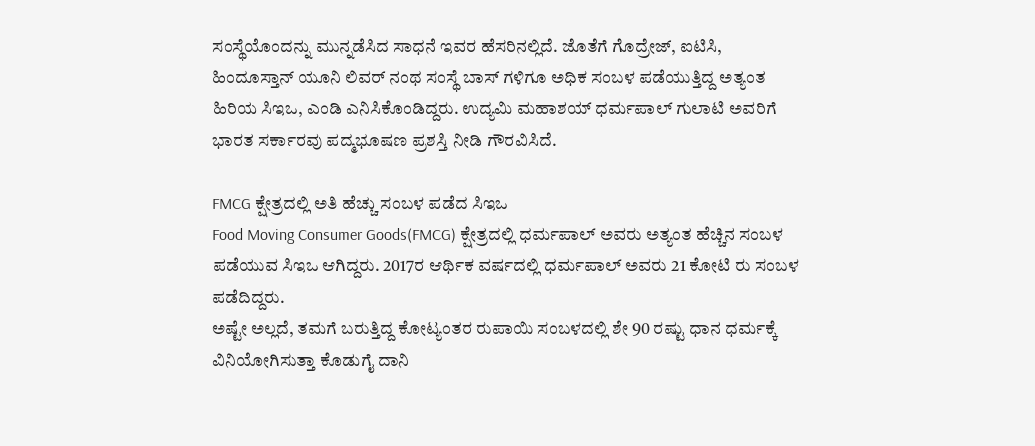ಸಂಸ್ಥೆಯೊಂದನ್ನು ಮುನ್ನಡೆಸಿದ ಸಾಧನೆ ಇವರ ಹೆಸರಿನಲ್ಲಿದೆ. ಜೊತೆಗೆ ಗೊದ್ರೇಜ್, ಐಟಿಸಿ, ಹಿಂದೂಸ್ತಾನ್ ಯೂನಿ ಲಿವರ್ ನಂಥ ಸಂಸ್ಥೆ ಬಾಸ್ ಗಳಿಗೂ ಅಧಿಕ ಸಂಬಳ ಪಡೆಯುತ್ತಿದ್ದ ಅತ್ಯಂತ ಹಿರಿಯ ಸಿಇಒ, ಎಂಡಿ ಎನಿಸಿಕೊಂಡಿದ್ದರು. ಉದ್ಯಮಿ ಮಹಾಶಯ್ ಧರ್ಮಪಾಲ್ ಗುಲಾಟಿ ಅವರಿಗೆ ಭಾರತ ಸರ್ಕಾರವು ಪದ್ಮಭೂಷಣ ಪ್ರಶಸ್ತಿ ನೀಡಿ ಗೌರವಿಸಿದೆ.

FMCG ಕ್ಷೇತ್ರದಲ್ಲಿ ಅತಿ ಹೆಚ್ಚು ಸಂಬಳ ಪಡೆದ ಸಿಇಒ
Food Moving Consumer Goods(FMCG) ಕ್ಷೇತ್ರದಲ್ಲಿ ಧರ್ಮಪಾಲ್ ಅವರು ಅತ್ಯಂತ ಹೆಚ್ಚಿನ ಸಂಬಳ ಪಡೆಯುವ ಸಿಇಒ ಆಗಿದ್ದರು. 2017ರ ಆರ್ಥಿಕ ವರ್ಷದಲ್ಲಿ ಧರ್ಮಪಾಲ್ ಅವರು 21 ಕೋಟಿ ರು ಸಂಬಳ ಪಡೆದಿದ್ದರು.
ಅಷ್ಟೇ ಅಲ್ಲದೆ, ತಮಗೆ ಬರುತ್ತಿದ್ದ ಕೋಟ್ಯಂತರ ರುಪಾಯಿ ಸಂಬಳದಲ್ಲಿ ಶೇ 90 ರಷ್ಟು ಧಾನ ಧರ್ಮಕ್ಕೆ ವಿನಿಯೋಗಿಸುತ್ತಾ ಕೊಡುಗೈ ದಾನಿ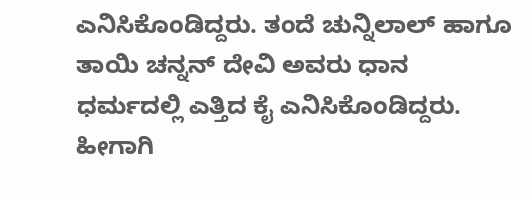ಎನಿಸಿಕೊಂಡಿದ್ದರು. ತಂದೆ ಚುನ್ನಿಲಾಲ್ ಹಾಗೂ ತಾಯಿ ಚನ್ನನ್ ದೇವಿ ಅವರು ಧಾನ ಧರ್ಮದಲ್ಲಿ ಎತ್ತಿದ ಕೈ ಎನಿಸಿಕೊಂಡಿದ್ದರು. ಹೀಗಾಗಿ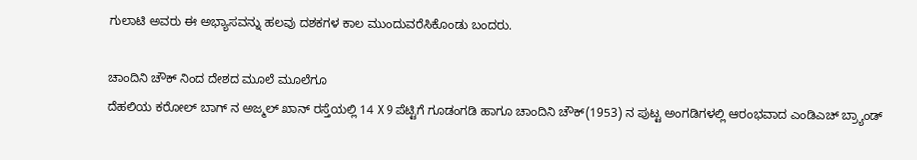ಗುಲಾಟಿ ಅವರು ಈ ಅಭ್ಯಾಸವನ್ನು ಹಲವು ದಶಕಗಳ ಕಾಲ ಮುಂದುವರೆಸಿಕೊಂಡು ಬಂದರು.

ಚಾಂದಿನಿ ಚೌಕ್ ನಿಂದ ದೇಶದ ಮೂಲೆ ಮೂಲೆಗೂ
ದೆಹಲಿಯ ಕರೋಲ್ ಬಾಗ್ ನ ಅಜ್ಮಲ್ ಖಾನ್ ರಸ್ತೆಯಲ್ಲಿ 14 X 9 ಪೆಟ್ಟಿಗೆ ಗೂಡಂಗಡಿ ಹಾಗೂ ಚಾಂದಿನಿ ಚೌಕ್(1953) ನ ಪುಟ್ಟ ಅಂಗಡಿಗಳಲ್ಲಿ ಆರಂಭವಾದ ಎಂಡಿಎಚ್ ಬ್ರ್ಯಾಂಡ್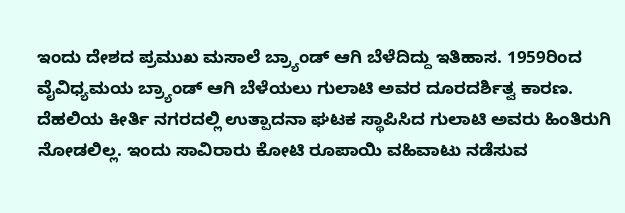ಇಂದು ದೇಶದ ಪ್ರಮುಖ ಮಸಾಲೆ ಬ್ರ್ಯಾಂಡ್ ಆಗಿ ಬೆಳೆದಿದ್ದು ಇತಿಹಾಸ. 1959ರಿಂದ ವೈವಿಧ್ಯಮಯ ಬ್ರ್ಯಾಂಡ್ ಆಗಿ ಬೆಳೆಯಲು ಗುಲಾಟಿ ಅವರ ದೂರದರ್ಶಿತ್ವ ಕಾರಣ.
ದೆಹಲಿಯ ಕೀರ್ತಿ ನಗರದಲ್ಲಿ ಉತ್ಪಾದನಾ ಘಟಕ ಸ್ಥಾಪಿಸಿದ ಗುಲಾಟಿ ಅವರು ಹಿಂತಿರುಗಿ ನೋಡಲಿಲ್ಲ. ಇಂದು ಸಾವಿರಾರು ಕೋಟಿ ರೂಪಾಯಿ ವಹಿವಾಟು ನಡೆಸುವ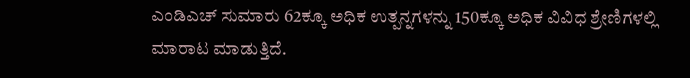ಎಂಡಿಎಚ್ ಸುಮಾರು 62ಕ್ಕೂ ಅಧಿಕ ಉತ್ಪನ್ನಗಳನ್ನು 150ಕ್ಕೂ ಅಧಿಕ ವಿವಿಧ ಶ್ರೇಣಿಗಳಲ್ಲಿ ಮಾರಾಟ ಮಾಡುತ್ತಿದೆ.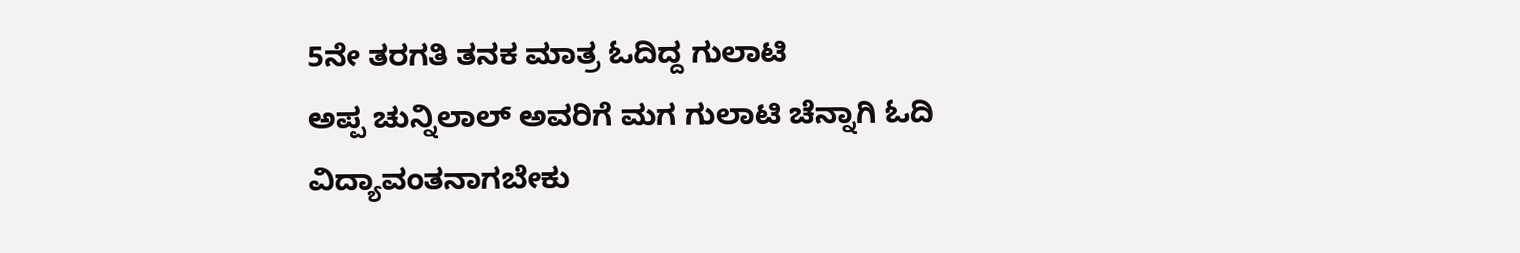5ನೇ ತರಗತಿ ತನಕ ಮಾತ್ರ ಓದಿದ್ದ ಗುಲಾಟಿ
ಅಪ್ಪ ಚುನ್ನಿಲಾಲ್ ಅವರಿಗೆ ಮಗ ಗುಲಾಟಿ ಚೆನ್ನಾಗಿ ಓದಿ ವಿದ್ಯಾವಂತನಾಗಬೇಕು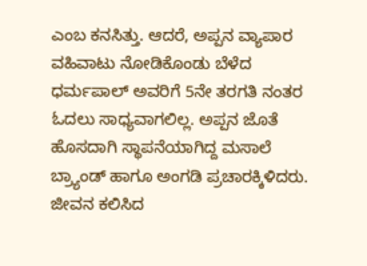ಎಂಬ ಕನಸಿತ್ತು. ಆದರೆ, ಅಪ್ಪನ ವ್ಯಾಪಾರ ವಹಿವಾಟು ನೋಡಿಕೊಂಡು ಬೆಳೆದ ಧರ್ಮಪಾಲ್ ಅವರಿಗೆ 5ನೇ ತರಗತಿ ನಂತರ ಓದಲು ಸಾಧ್ಯವಾಗಲಿಲ್ಲ. ಅಪ್ಪನ ಜೊತೆ ಹೊಸದಾಗಿ ಸ್ಥಾಪನೆಯಾಗಿದ್ದ ಮಸಾಲೆ ಬ್ರ್ಯಾಂಡ್ ಹಾಗೂ ಅಂಗಡಿ ಪ್ರಚಾರಕ್ಕಿಳಿದರು.
ಜೀವನ ಕಲಿಸಿದ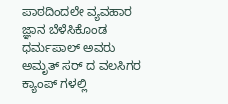ಪಾಠದಿಂದಲೇ ವ್ಯವಹಾರ ಜ್ಞಾನ ಬೆಳೆಸಿಕೊಂಡ ಧರ್ಮಪಾಲ್ ಅವರು ಅಮೃತ್ ಸರ್ ದ ವಲಸಿಗರ ಕ್ಯಾಂಪ್ ಗಳಲ್ಲಿ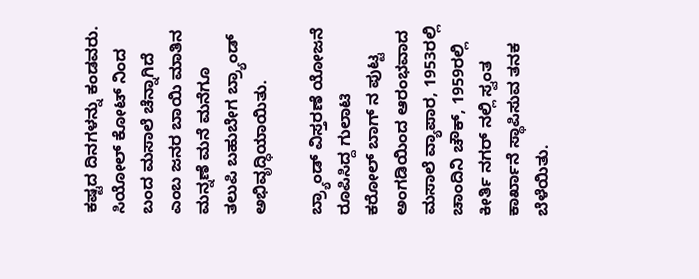ಕಷ್ಟದ ದಿನಗಳನ್ನು ಕಂಡವರು. ಸಿಯೋಲ್ ಕೋಟ್ ನಿಂದ ಬಂದ ಮಸಾಲೆ ಚೆನ್ನಾಗಿದೆ ಎಂಬ ಜನರ ಬಾಯಿ ಮಾತಿನ ಮನ್ನಣೆ ಮನೆ ಮನೆಗೂ ತಲುಪಿ ಬಹುಬೇಗ ಬ್ರ್ಯಾಂಡ್ ಅಭಿವೃದ್ಧಿಯಾಯಿತು.

ಬ್ರ್ಯಾಂಡ್ ವಿಸ್ತರಣೆ ಯೋಜನೆ ರೂಪಿಸಿದ್ದ ಗುಲಾಟಿ
ಕರೋಲ್ ಬಾಗ್ ನ ಪುಟ್ಟ ಅಂಗಡಿಯಿಂದ ಆರಂಭವಾದ ಮಸಾಲೆ ವ್ಯಾಪಾರ, 1953ರಲ್ಲಿ ಚಾಂದಿನಿ ಚೌಕ್, 1959ರಲ್ಲಿ ಕೀರ್ತಿ ನಗರ್ ನಲ್ಲಿ ಸ್ವಂತ ಕಾರ್ಖಾನೆ ಸ್ಥಾಪಿಸುವ ತನಕ ಬೆಳೆಯಿತು.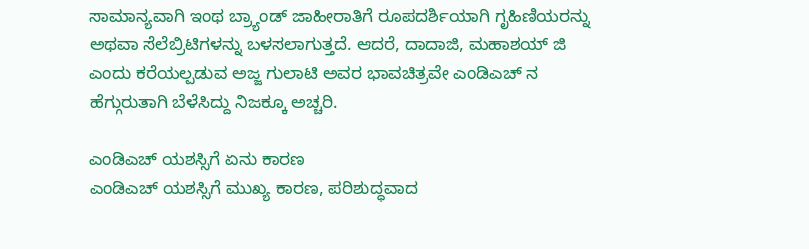ಸಾಮಾನ್ಯವಾಗಿ ಇಂಥ ಬ್ರ್ಯಾಂಡ್ ಜಾಹೀರಾತಿಗೆ ರೂಪದರ್ಶಿಯಾಗಿ ಗೃಹಿಣಿಯರನ್ನು ಅಥವಾ ಸೆಲೆಬ್ರಿಟಿಗಳನ್ನು ಬಳಸಲಾಗುತ್ತದೆ. ಆದರೆ, ದಾದಾಜಿ, ಮಹಾಶಯ್ ಜಿ ಎಂದು ಕರೆಯಲ್ಪಡುವ ಅಜ್ಜ ಗುಲಾಟಿ ಅವರ ಭಾವಚಿತ್ರವೇ ಎಂಡಿಎಚ್ ನ ಹೆಗ್ಗುರುತಾಗಿ ಬೆಳೆಸಿದ್ದು ನಿಜಕ್ಕೂ ಅಚ್ಚರಿ.

ಎಂಡಿಎಚ್ ಯಶಸ್ಸಿಗೆ ಏನು ಕಾರಣ
ಎಂಡಿಎಚ್ ಯಶಸ್ಸಿಗೆ ಮುಖ್ಯ ಕಾರಣ, ಪರಿಶುದ್ಧವಾದ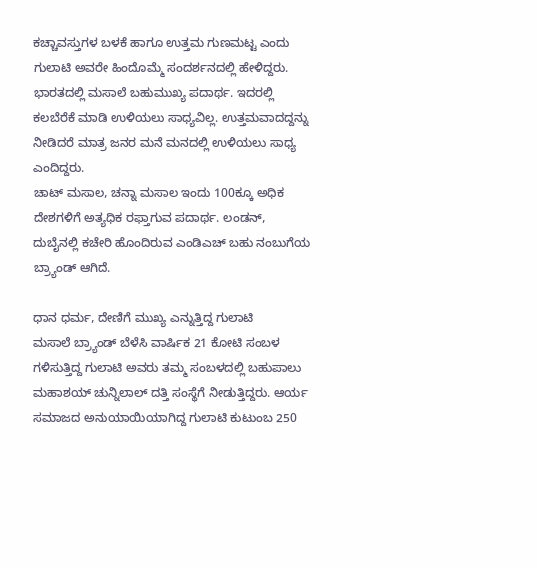ಕಚ್ಚಾವಸ್ತುಗಳ ಬಳಕೆ ಹಾಗೂ ಉತ್ತಮ ಗುಣಮಟ್ಟ ಎಂದು ಗುಲಾಟಿ ಅವರೇ ಹಿಂದೊಮ್ಮೆ ಸಂದರ್ಶನದಲ್ಲಿ ಹೇಳಿದ್ದರು. ಭಾರತದಲ್ಲಿ ಮಸಾಲೆ ಬಹುಮುಖ್ಯ ಪದಾರ್ಥ. ಇದರಲ್ಲಿ ಕಲಬೆರೆಕೆ ಮಾಡಿ ಉಳಿಯಲು ಸಾಧ್ಯವಿಲ್ಲ. ಉತ್ತಮವಾದದ್ದನ್ನು ನೀಡಿದರೆ ಮಾತ್ರ ಜನರ ಮನೆ ಮನದಲ್ಲಿ ಉಳಿಯಲು ಸಾಧ್ಯ ಎಂದಿದ್ದರು.
ಚಾಟ್ ಮಸಾಲ, ಚನ್ನಾ ಮಸಾಲ ಇಂದು 100ಕ್ಕೂ ಅಧಿಕ ದೇಶಗಳಿಗೆ ಅತ್ಯಧಿಕ ರಫ್ತಾಗುವ ಪದಾರ್ಥ. ಲಂಡನ್, ದುಬೈನಲ್ಲಿ ಕಚೇರಿ ಹೊಂದಿರುವ ಎಂಡಿಎಚ್ ಬಹು ನಂಬುಗೆಯ ಬ್ರ್ಯಾಂಡ್ ಆಗಿದೆ.

ಧಾನ ಧರ್ಮ, ದೇಣಿಗೆ ಮುಖ್ಯ ಎನ್ನುತ್ತಿದ್ದ ಗುಲಾಟಿ
ಮಸಾಲೆ ಬ್ರ್ಯಾಂಡ್ ಬೆಳೆಸಿ ವಾರ್ಷಿಕ 21 ಕೋಟಿ ಸಂಬಳ ಗಳಿಸುತ್ತಿದ್ದ ಗುಲಾಟಿ ಅವರು ತಮ್ಮ ಸಂಬಳದಲ್ಲಿ ಬಹುಪಾಲು ಮಹಾಶಯ್ ಚುನ್ನಿಲಾಲ್ ದತ್ತಿ ಸಂಸ್ಥೆಗೆ ನೀಡುತ್ತಿದ್ದರು. ಆರ್ಯ ಸಮಾಜದ ಅನುಯಾಯಿಯಾಗಿದ್ದ ಗುಲಾಟಿ ಕುಟುಂಬ 250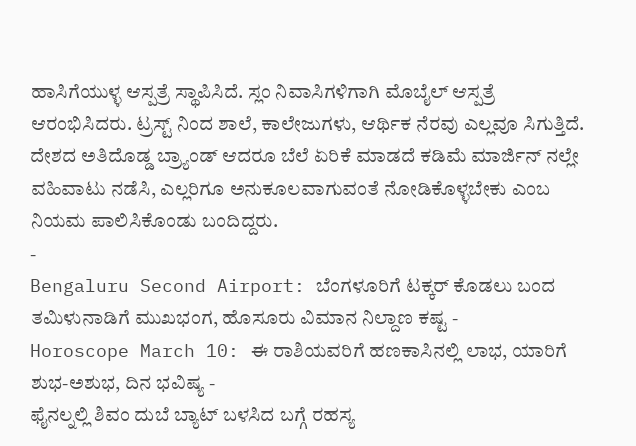ಹಾಸಿಗೆಯುಳ್ಳ ಆಸ್ಪತ್ರೆ ಸ್ಥಾಪಿಸಿದೆ. ಸ್ಲಂ ನಿವಾಸಿಗಳಿಗಾಗಿ ಮೊಬೈಲ್ ಆಸ್ಪತ್ರೆ ಆರಂಭಿಸಿದರು. ಟ್ರಸ್ಟ್ ನಿಂದ ಶಾಲೆ, ಕಾಲೇಜುಗಳು, ಆರ್ಥಿಕ ನೆರವು ಎಲ್ಲವೂ ಸಿಗುತ್ತಿದೆ. ದೇಶದ ಅತಿದೊಡ್ಡ ಬ್ರ್ಯಾಂಡ್ ಆದರೂ ಬೆಲೆ ಏರಿಕೆ ಮಾಡದೆ ಕಡಿಮೆ ಮಾರ್ಜಿನ್ ನಲ್ಲೇ ವಹಿವಾಟು ನಡೆಸಿ, ಎಲ್ಲರಿಗೂ ಅನುಕೂಲವಾಗುವಂತೆ ನೋಡಿಕೊಳ್ಳಬೇಕು ಎಂಬ ನಿಯಮ ಪಾಲಿಸಿಕೊಂಡು ಬಂದಿದ್ದರು.
-
Bengaluru Second Airport: ಬೆಂಗಳೂರಿಗೆ ಟಕ್ಕರ್ ಕೊಡಲು ಬಂದ ತಮಿಳುನಾಡಿಗೆ ಮುಖಭಂಗ, ಹೊಸೂರು ವಿಮಾನ ನಿಲ್ದಾಣ ಕಷ್ಟ -
Horoscope March 10: ಈ ರಾಶಿಯವರಿಗೆ ಹಣಕಾಸಿನಲ್ಲಿ ಲಾಭ, ಯಾರಿಗೆ ಶುಭ-ಅಶುಭ, ದಿನ ಭವಿಷ್ಯ -
ಫೈನಲ್ನಲ್ಲಿ ಶಿವಂ ದುಬೆ ಬ್ಯಾಟ್ ಬಳಸಿದ ಬಗ್ಗೆ ರಹಸ್ಯ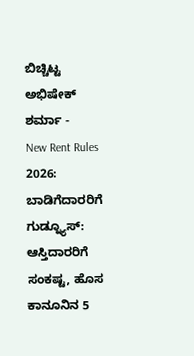ಬಿಚ್ಚಿಟ್ಟ ಅಭಿಷೇಕ್ ಶರ್ಮಾ -
New Rent Rules 2026: ಬಾಡಿಗೆದಾರರಿಗೆ ಗುಡ್ನ್ಯೂಸ್: ಆಸ್ತಿದಾರರಿಗೆ ಸಂಕಷ್ಟ, ಹೊಸ ಕಾನೂನಿನ 5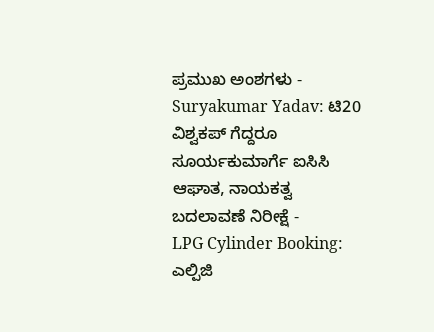ಪ್ರಮುಖ ಅಂಶಗಳು -
Suryakumar Yadav: ಟಿ20 ವಿಶ್ವಕಪ್ ಗೆದ್ದರೂ ಸೂರ್ಯಕುಮಾರ್ಗೆ ಐಸಿಸಿ ಆಘಾತ, ನಾಯಕತ್ವ ಬದಲಾವಣೆ ನಿರೀಕ್ಷೆ -
LPG Cylinder Booking: ಎಲ್ಪಿಜಿ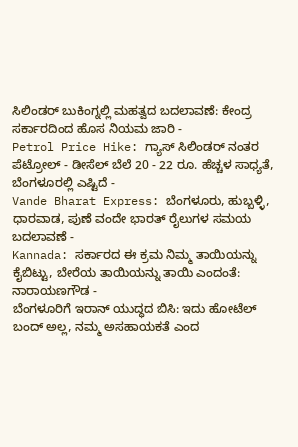ಸಿಲಿಂಡರ್ ಬುಕಿಂಗ್ನಲ್ಲಿ ಮಹತ್ವದ ಬದಲಾವಣೆ: ಕೇಂದ್ರ ಸರ್ಕಾರದಿಂದ ಹೊಸ ನಿಯಮ ಜಾರಿ -
Petrol Price Hike: ಗ್ಯಾಸ್ ಸಿಲಿಂಡರ್ ನಂತರ ಪೆಟ್ರೋಲ್ - ಡೀಸೆಲ್ ಬೆಲೆ 20 - 22 ರೂ. ಹೆಚ್ಚಳ ಸಾಧ್ಯತೆ, ಬೆಂಗಳೂರಲ್ಲಿ ಎಷ್ಟಿದೆ -
Vande Bharat Express: ಬೆಂಗಳೂರು, ಹುಬ್ಬಳ್ಳಿ, ಧಾರವಾಡ, ಪುಣೆ ವಂದೇ ಭಾರತ್ ರೈಲುಗಳ ಸಮಯ ಬದಲಾವಣೆ -
Kannada: ಸರ್ಕಾರದ ಈ ಕ್ರಮ ನಿಮ್ಮ ತಾಯಿಯನ್ನು ಕೈಬಿಟ್ಟು, ಬೇರೆಯ ತಾಯಿಯನ್ನು ತಾಯಿ ಎಂದಂತೆ: ನಾರಾಯಣಗೌಡ -
ಬೆಂಗಳೂರಿಗೆ ಇರಾನ್ ಯುದ್ಧದ ಬಿಸಿ: ಇದು ಹೋಟೆಲ್ ಬಂದ್ ಅಲ್ಲ, ನಮ್ಮ ಅಸಹಾಯಕತೆ ಎಂದ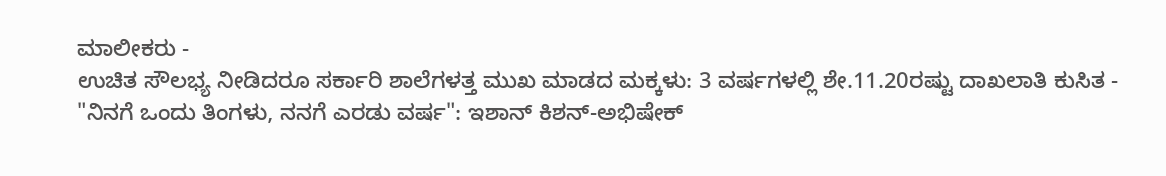ಮಾಲೀಕರು -
ಉಚಿತ ಸೌಲಭ್ಯ ನೀಡಿದರೂ ಸರ್ಕಾರಿ ಶಾಲೆಗಳತ್ತ ಮುಖ ಮಾಡದ ಮಕ್ಕಳು: 3 ವರ್ಷಗಳಲ್ಲಿ ಶೇ.11.20ರಷ್ಟು ದಾಖಲಾತಿ ಕುಸಿತ -
"ನಿನಗೆ ಒಂದು ತಿಂಗಳು, ನನಗೆ ಎರಡು ವರ್ಷ": ಇಶಾನ್ ಕಿಶನ್-ಅಭಿಷೇಕ್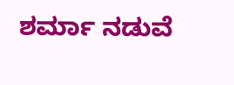ಶರ್ಮಾ ನಡುವೆ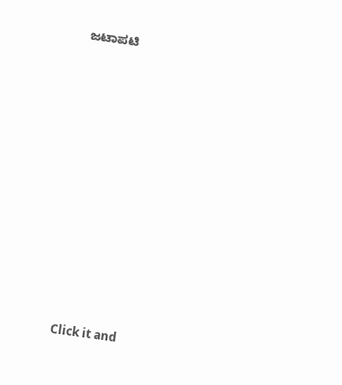ಜಟಾಪಟಿ












Click it and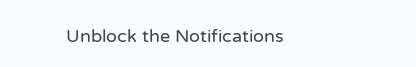Unblock the Notifications